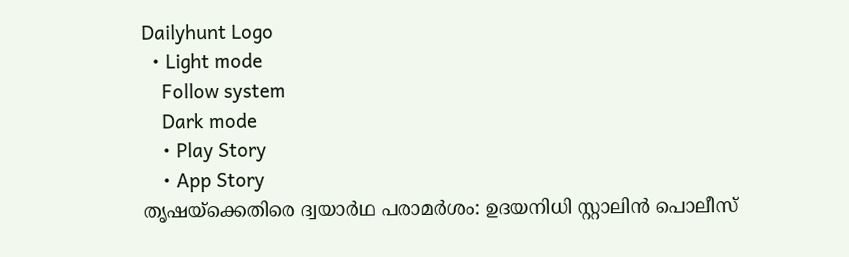Dailyhunt Logo
  • Light mode
    Follow system
    Dark mode
    • Play Story
    • App Story
തൃഷയ്‌ക്കെതിരെ ദ്വയാര്‍ഥ പരാമര്‍ശം: ഉദയനിധി സ്റ്റാലിൻ പൊലീസ്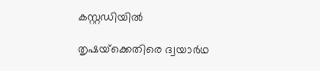കസ്റ്റഡിയില്‍

തൃഷയ്‌ക്കെതിരെ ദ്വയാര്‍ഥ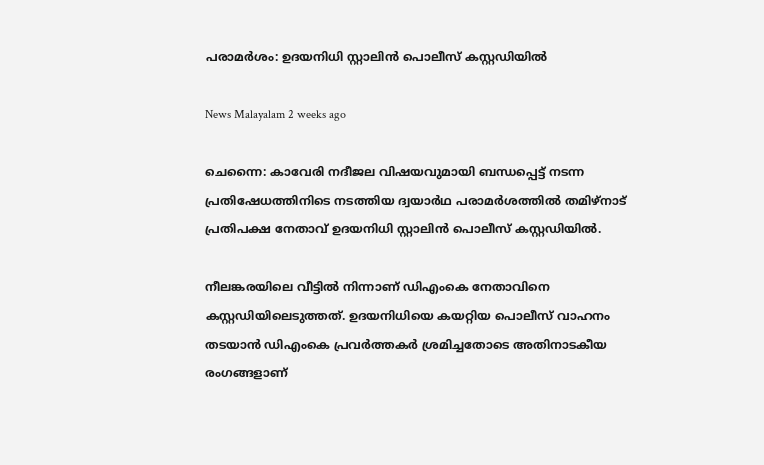പരാമര്‍ശം: ഉദയനിധി സ്റ്റാലിൻ പൊലീസ് കസ്റ്റഡിയില്‍

News Malayalam 2 weeks ago

ചെന്നൈ: കാവേരി നദീജല വിഷയവുമായി ബന്ധപ്പെട്ട് നടന്ന പ്രതിഷേധത്തിനിടെ നടത്തിയ ദ്വയാർഥ പരാമർശത്തില്‍ തമിഴ്നാട് പ്രതിപക്ഷ നേതാവ് ഉദയനിധി സ്റ്റാലിൻ പൊലീസ് കസ്റ്റഡിയില്‍.

നീലങ്കരയിലെ വീട്ടില്‍ നിന്നാണ് ഡിഎംകെ നേതാവിനെ കസ്റ്റഡിയിലെടുത്തത്. ഉദയനിധിയെ കയറ്റിയ പൊലീസ് വാഹനം തടയാൻ ഡിഎംകെ പ്രവർത്തകർ ശ്രമിച്ചതോടെ അതിനാടകീയ രംഗങ്ങളാണ്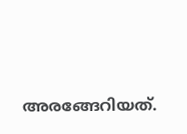അരങ്ങേറിയത്.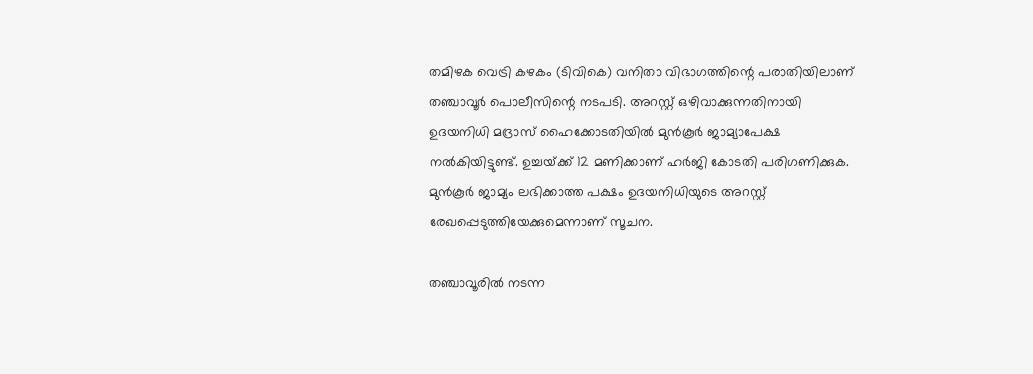തമിഴക വെട്രി കഴകം (ടിവികെ) വനിതാ വിഭാഗത്തിന്റെ പരാതിയിലാണ് തഞ്ചാവൂർ പൊലീസിന്റെ നടപടി. അറസ്റ്റ് ഒഴിവാക്കുന്നതിനായി ഉദയനിധി മദ്രാസ് ഹൈക്കോടതിയില്‍ മുൻ‌കൂർ ജാമ്യാപേക്ഷ നല്‍കിയിട്ടുണ്ട്. ഉച്ചയ്‌ക്ക് 12 മണിക്കാണ് ഹർജി കോടതി പരിഗണിക്കുക. മുൻകൂർ ജാമ്യം ലഭിക്കാത്ത പക്ഷം ഉദയനിധിയുടെ അറസ്റ്റ് രേഖപ്പെടുത്തിയേക്കുമെന്നാണ് സൂചന.

തഞ്ചാവൂരില്‍ നടന്ന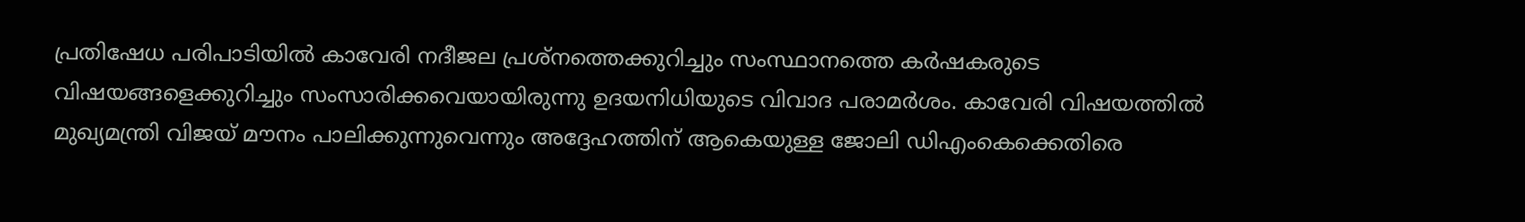പ്രതിഷേധ പരിപാടിയില്‍ കാവേരി നദീജല പ്രശ്നത്തെക്കുറിച്ചും സംസ്ഥാനത്തെ കർഷകരുടെ വിഷയങ്ങളെക്കുറിച്ചും സംസാരിക്കവെയായിരുന്നു ഉദയനിധിയുടെ വിവാദ പരാമർശം. കാവേരി വിഷയത്തില്‍ മുഖ്യമന്ത്രി വിജയ് മൗനം പാലിക്കുന്നുവെന്നും അദ്ദേഹത്തിന് ആകെയുള്ള ജോലി ഡിഎംകെക്കെതിരെ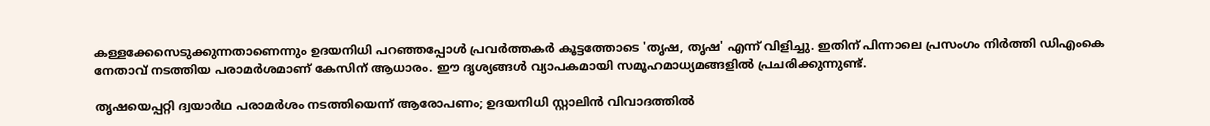കള്ളക്കേസെടുക്കുന്നതാണെന്നും ഉദയനിധി പറഞ്ഞപ്പോള്‍ പ്രവർത്തകർ കൂട്ടത്തോടെ 'തൃഷ, തൃഷ' എന്ന് വിളിച്ചു. ഇതിന് പിന്നാലെ പ്രസംഗം നിർത്തി ഡിഎംകെ നേതാവ് നടത്തിയ പരാമർശമാണ് കേസിന് ആധാരം. ഈ ദൃശ്യങ്ങള്‍ വ്യാപകമായി സമൂഹമാധ്യമങ്ങളില്‍ പ്രചരിക്കുന്നുണ്ട്.

തൃഷയെപ്പറ്റി ദ്വയാർഥ പരാമർശം നടത്തിയെന്ന് ആരോപണം; ഉദയനിധി സ്റ്റാലിൻ വിവാദത്തില്‍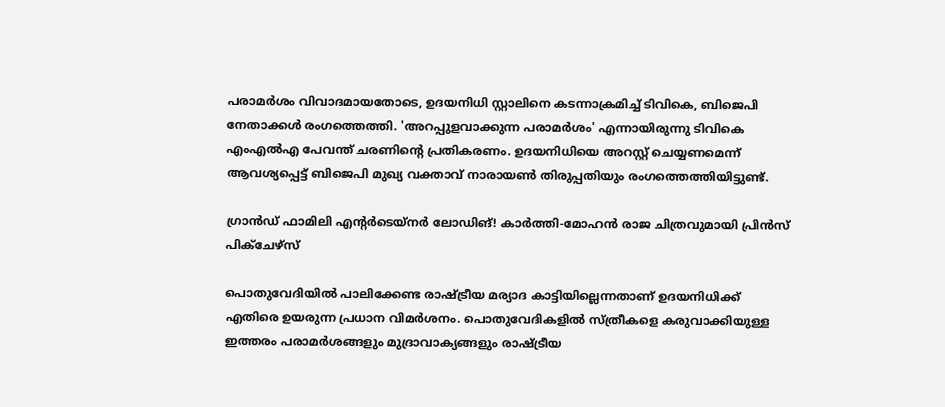പരാമർശം വിവാദമായതോടെ, ഉദയനിധി സ്റ്റാലിനെ കടന്നാക്രമിച്ച്‌ ടിവികെ, ബിജെപി നേതാക്കള്‍ രംഗത്തെത്തി. 'അറപ്പുളവാക്കുന്ന പരാമർശം' എന്നായിരുന്നു ടിവികെ എംഎല്‍എ പേവന്ത് ചരണിന്റെ പ്രതികരണം. ഉദയനിധിയെ അറസ്റ്റ് ചെയ്യണമെന്ന് ആവശ്യപ്പെട്ട് ബിജെപി മുഖ്യ വക്താവ് നാരായണ്‍ തിരുപ്പതിയും രംഗത്തെത്തിയിട്ടുണ്ട്.

ഗ്രാൻഡ് ഫാമിലി എന്റർടെയ്‌നർ ലോഡിങ്! കാർത്തി-മോഹൻ രാജ ചിത്രവുമായി പ്രിൻസ് പിക്ചേഴ്സ്

പൊതുവേദിയില്‍ പാലിക്കേണ്ട രാഷ്ട്രീയ മര്യാദ കാട്ടിയില്ലെന്നതാണ് ഉദയനിധിക്ക് എതിരെ ഉയരുന്ന പ്രധാന വിമർശനം. പൊതുവേദികളില്‍ സ്ത്രീകളെ കരുവാക്കിയുള്ള ഇത്തരം പരാമർശങ്ങളും മുദ്രാവാക്യങ്ങളും രാഷ്ട്രീയ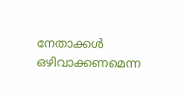നേതാക്കള്‍ ഒഴിവാക്കണമെന്ന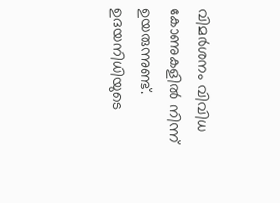വിമർശനം വിവിധ കോണുകളില്‍ നിന്ന് ഉയരുന്നുണ്ട്. ഉദയനിധിയുടെ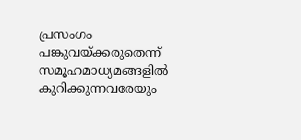പ്രസംഗം പങ്കുവയ്ക്കരുതെന്ന് സമൂഹമാധ്യമങ്ങളില്‍ കുറിക്കുന്നവരേയും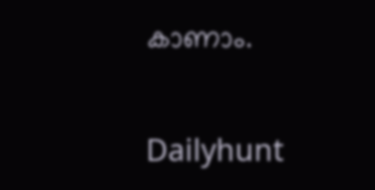കാണാം.

Dailyhunt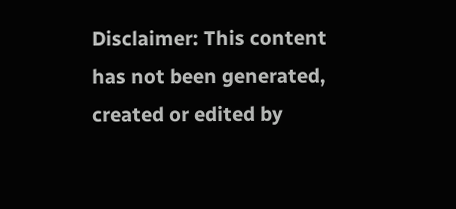Disclaimer: This content has not been generated, created or edited by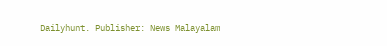Dailyhunt. Publisher: News Malayalam